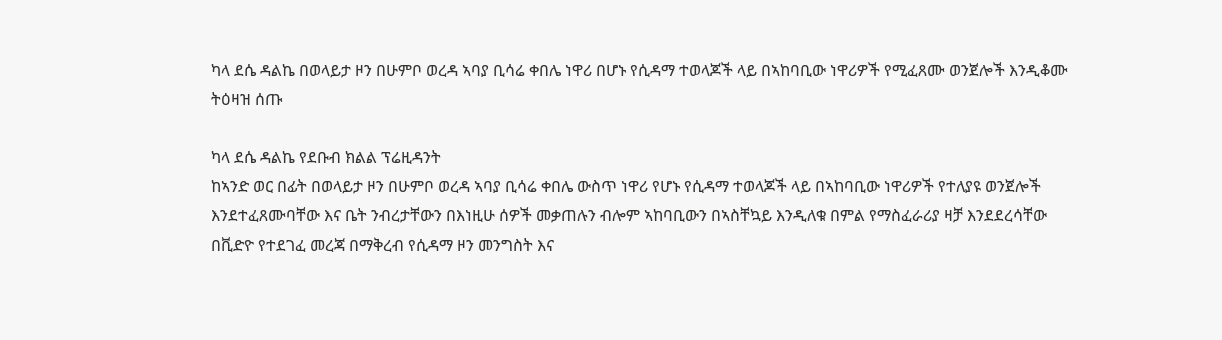ካላ ደሴ ዳልኬ በወላይታ ዞን በሁምቦ ወረዳ ኣባያ ቢሳሬ ቀበሌ ነዋሪ በሆኑ የሲዳማ ተወላጆች ላይ በኣከባቢው ነዋሪዎች የሚፈጸሙ ወንጀሎች እንዲቆሙ ትዕዛዝ ሰጡ

ካላ ደሴ ዳልኬ የደቡብ ክልል ፕሬዚዳንት
ከኣንድ ወር በፊት በወላይታ ዞን በሁምቦ ወረዳ ኣባያ ቢሳሬ ቀበሌ ውስጥ ነዋሪ የሆኑ የሲዳማ ተወላጆች ላይ በኣከባቢው ነዋሪዎች የተለያዩ ወንጀሎች እንደተፈጸሙባቸው እና ቤት ንብረታቸውን በእነዚሁ ሰዎች መቃጠሉን ብሎም ኣከባቢውን በኣስቸኳይ እንዲለቁ በምል የማስፈራሪያ ዛቻ እንደደረሳቸው በቪድዮ የተደገፈ መረጃ በማቅረብ የሲዳማ ዞን መንግስት እና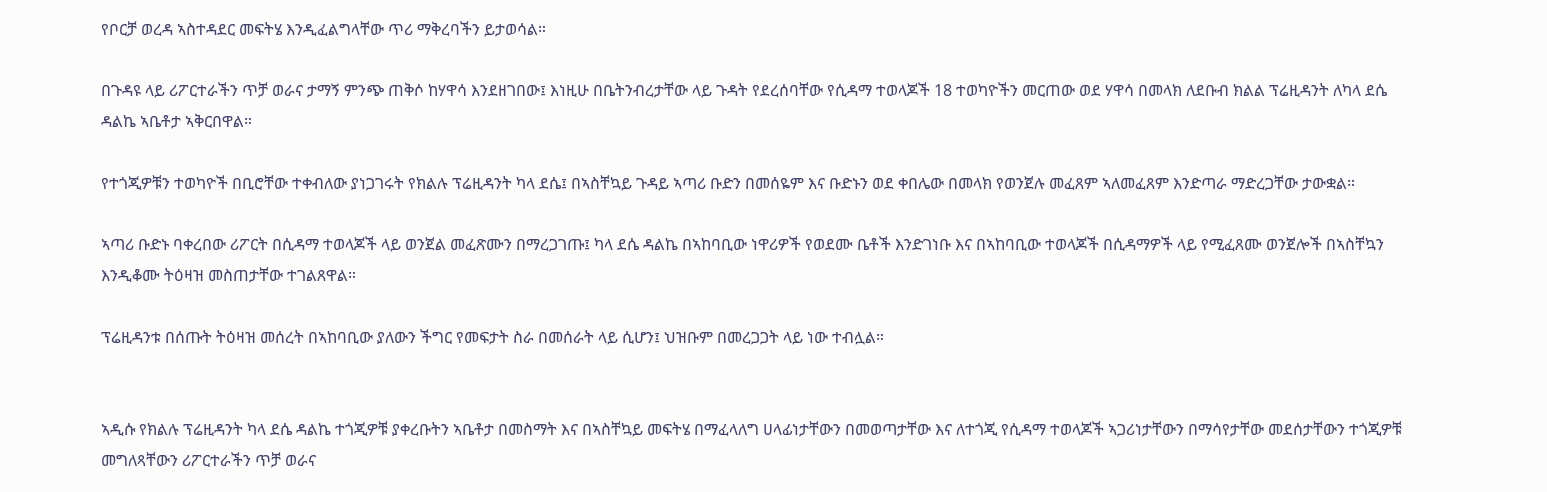የቦርቻ ወረዳ ኣስተዳደር መፍትሄ እንዲፈልግላቸው ጥሪ ማቅረባችን ይታወሳል።

በጉዳዩ ላይ ሪፖርተራችን ጥቻ ወራና ታማኝ ምንጭ ጠቅሶ ከሃዋሳ እንደዘገበው፤ እነዚሁ በቤትንብረታቸው ላይ ጉዳት የደረሰባቸው የሲዳማ ተወላጆች 18 ተወካዮችን መርጠው ወደ ሃዋሳ በመላክ ለደቡብ ክልል ፕሬዚዳንት ለካላ ደሴ ዳልኬ ኣቤቶታ ኣቅርበዋል።

የተጎጂዎቹን ተወካዮች በቢሮቸው ተቀብለው ያነጋገሩት የክልሉ ፕሬዚዳንት ካላ ደሴ፤ በኣስቸኳይ ጉዳይ ኣጣሪ ቡድን በመሰዬም እና ቡድኑን ወደ ቀበሌው በመላክ የወንጀሉ መፈጸም ኣለመፈጸም እንድጣራ ማድረጋቸው ታውቋል።

ኣጣሪ ቡድኑ ባቀረበው ሪፖርት በሲዳማ ተወላጆች ላይ ወንጀል መፈጽሙን በማረጋገጡ፤ ካላ ደሴ ዳልኬ በኣከባቢው ነዋሪዎች የወደሙ ቤቶች እንድገነቡ እና በኣከባቢው ተወላጆች በሲዳማዎች ላይ የሚፈጸሙ ወንጀሎች በኣስቸኳን እንዲቆሙ ትዕዛዝ መስጠታቸው ተገልጸዋል።

ፕሬዚዳንቱ በሰጡት ትዕዛዝ መሰረት በኣከባቢው ያለውን ችግር የመፍታት ስራ በመሰራት ላይ ሲሆን፤ ህዝቡም በመረጋጋት ላይ ነው ተብሏል።


ኣዲሱ የክልሉ ፕሬዚዳንት ካላ ደሴ ዳልኬ ተጎጂዎቹ ያቀረቡትን ኣቤቶታ በመስማት እና በኣስቸኳይ መፍትሄ በማፈላለግ ሀላፊነታቸውን በመወጣታቸው እና ለተጎጂ የሲዳማ ተወላጆች ኣጋሪነታቸውን በማሳየታቸው መደሰታቸውን ተጎጂዎቹ መግለጻቸውን ሪፖርተራችን ጥቻ ወራና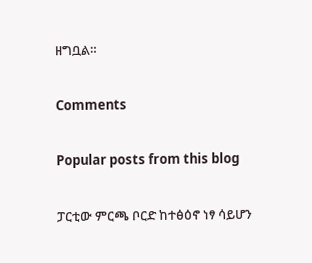ዘግቧል።

Comments

Popular posts from this blog

ፓርቲው ምርጫ ቦርድ ከተፅዕኖ ነፃ ሳይሆን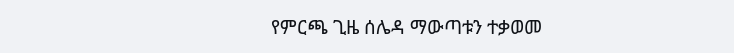የምርጫ ጊዜ ሰሌዳ ማውጣቱን ተቃወመ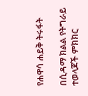የሐዋሳ ሐይቅ ትሩፋት

በሲዳማ ክልል የትግራይ ተወላጆች ምክክር